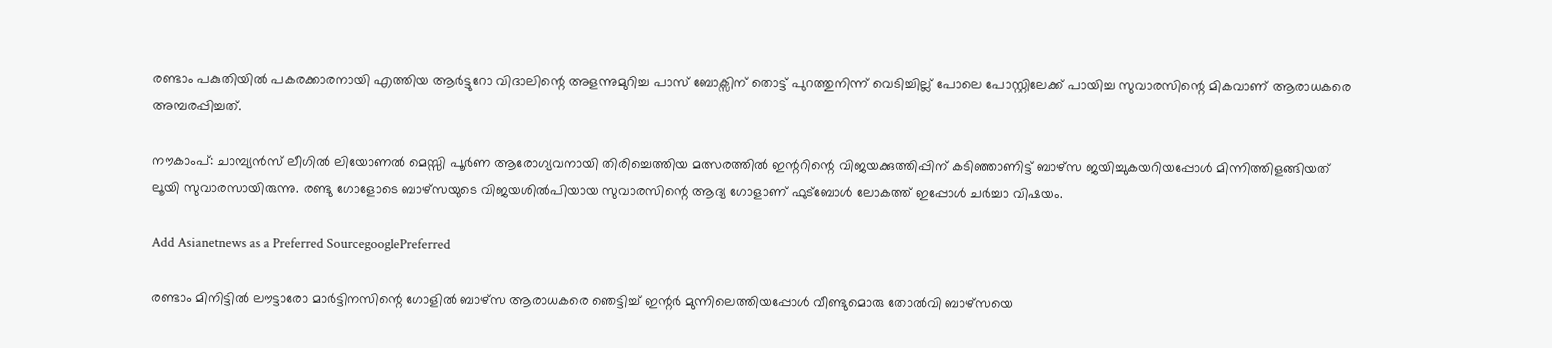രണ്ടാം പകുതിയില്‍ പകരക്കാരനായി എത്തിയ ആര്‍ട്ടുറോ വിദാലിന്റെ അളന്നുമുറിച്ച പാസ് ബോക്സിന് തൊട്ട് പുറത്തുനിന്ന് വെടിച്ചില്ല് പോലെ പോസ്റ്റിലേക്ക് പായിച്ച സുവാരസിന്റെ മികവാണ് ആരാധകരെ അമ്പരപ്പിച്ചത്.

നൗകാംപ്: ചാമ്പ്യന്‍സ് ലീഗില്‍ ലിയോണല്‍ മെസ്സി പൂര്‍ണ ആരോഗ്യവനായി തിരിച്ചെത്തിയ മത്സരത്തില്‍ ഇന്ററിന്റെ വിജയക്കുത്തിപ്പിന് കടിഞ്ഞാണിട്ട് ബാഴ്സ ജയിച്ചുകയറിയപ്പോള്‍ മിന്നിത്തിളങ്ങിയത് ലൂയി സുവാരസായിരുന്നു. രണ്ടു ഗോളോടെ ബാഴ്സയുടെ വിജയശില്‍പിയായ സുവാരസിന്റെ ആദ്യ ഗോളാണ് ഫുട്ബോള്‍ ലോകത്ത് ഇപ്പോള്‍ ചര്‍ച്ചാ വിഷയം.

Add Asianetnews as a Preferred SourcegooglePreferred

രണ്ടാം മിനിട്ടില്‍ ലൗട്ടാരോ മാര്‍ട്ടിനസിന്റെ ഗോളില്‍ ബാഴ്സ ആരാധകരെ ഞെട്ടിച്ച് ഇന്റര്‍ മുന്നിലെത്തിയപ്പോള്‍ വീണ്ടുമൊരു തോല്‍വി ബാഴ്സയെ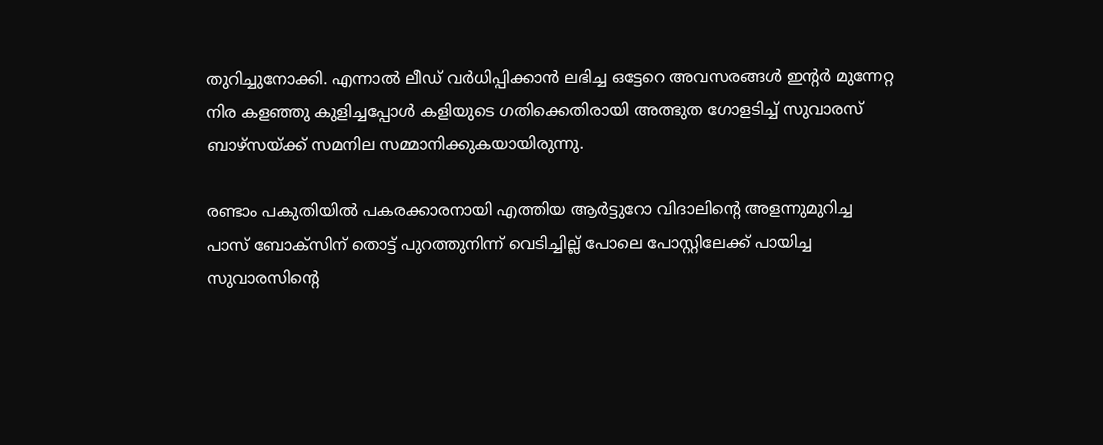തുറിച്ചുനോക്കി. എന്നാല്‍ ലീഡ് വര്‍ധിപ്പിക്കാന്‍ ലഭിച്ച ഒട്ടേറെ അവസരങ്ങള്‍ ഇന്റര്‍ മുന്നേറ്റ നിര കളഞ്ഞു കുളിച്ചപ്പോള്‍ കളിയുടെ ഗതിക്കെതിരായി അത്ഭുത ഗോളടിച്ച് സുവാരസ് ബാഴ്സയ്ക്ക് സമനില സമ്മാനിക്കുകയായിരുന്നു.

രണ്ടാം പകുതിയില്‍ പകരക്കാരനായി എത്തിയ ആര്‍ട്ടുറോ വിദാലിന്റെ അളന്നുമുറിച്ച പാസ് ബോക്സിന് തൊട്ട് പുറത്തുനിന്ന് വെടിച്ചില്ല് പോലെ പോസ്റ്റിലേക്ക് പായിച്ച സുവാരസിന്റെ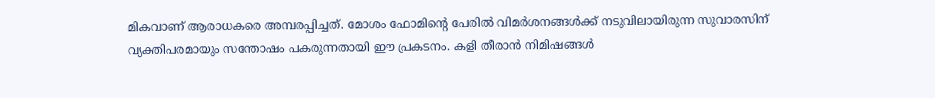മികവാണ് ആരാധകരെ അമ്പരപ്പിച്ചത്. മോശം ഫോമിന്റെ പേരില്‍ വിമര്‍ശനങ്ങള്‍ക്ക് നടുവിലായിരുന്ന സുവാരസിന് വ്യക്തിപരമായും സന്തോഷം പകരുന്നതായി ഈ പ്രകടനം. കളി തീരാന്‍ നിമിഷങ്ങള്‍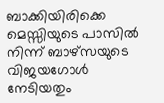ബാക്കിയിരിക്കെ മെസ്സിയുടെ പാസില്‍ നിന്ന് ബാഴ്സയുടെ വിജയഗോള്‍ നേടിയതും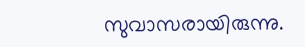സുവാസരായിരുന്നു.